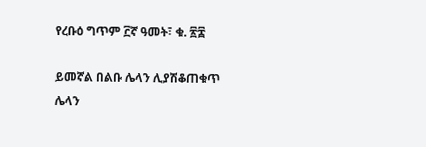የረቡዕ ግጥም ፫ኛ ዓመት፣ ቁ. ፳፰

ይመኛል በልቡ ሌላን ሊያሽቆጠቁጥ
ሌላን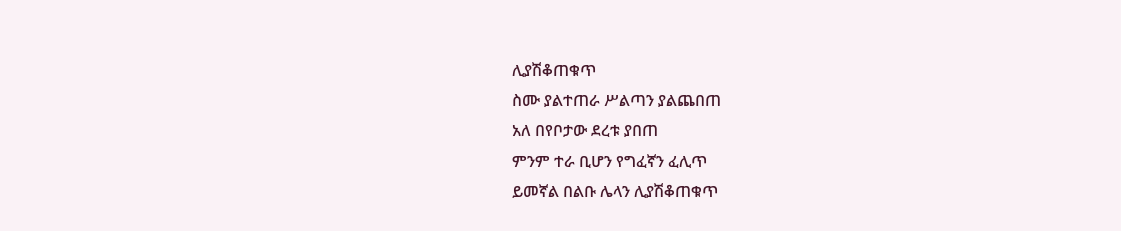ሊያሽቆጠቁጥ
ስሙ ያልተጠራ ሥልጣን ያልጨበጠ
አለ በየቦታው ደረቱ ያበጠ
ምንም ተራ ቢሆን የግፈኛን ፈሊጥ
ይመኛል በልቡ ሌላን ሊያሽቆጠቁጥ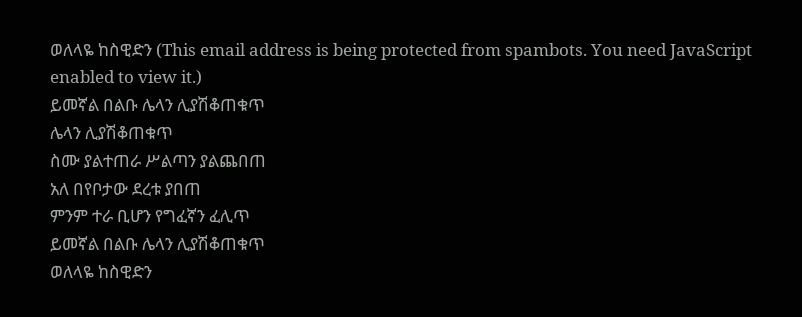ወለላዬ ከስዊድን (This email address is being protected from spambots. You need JavaScript enabled to view it.)
ይመኛል በልቡ ሌላን ሊያሽቆጠቁጥ
ሌላን ሊያሽቆጠቁጥ
ስሙ ያልተጠራ ሥልጣን ያልጨበጠ
አለ በየቦታው ደረቱ ያበጠ
ምንም ተራ ቢሆን የግፈኛን ፈሊጥ
ይመኛል በልቡ ሌላን ሊያሽቆጠቁጥ
ወለላዬ ከስዊድን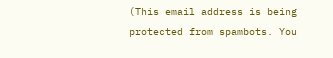(This email address is being protected from spambots. You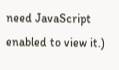need JavaScript enabled to view it.)